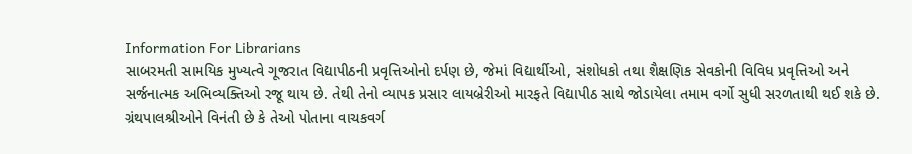Information For Librarians
સાબરમતી સામયિક મુખ્યત્વે ગૂજરાત વિદ્યાપીઠની પ્રવૃત્તિઓનો દર્પણ છે, જેમાં વિદ્યાર્થીઓ, સંશોધકો તથા શૈક્ષણિક સેવકોની વિવિધ પ્રવૃત્તિઓ અને સર્જનાત્મક અભિવ્યક્તિઓ રજૂ થાય છે. તેથી તેનો વ્યાપક પ્રસાર લાયબ્રેરીઓ મારફતે વિદ્યાપીઠ સાથે જોડાયેલા તમામ વર્ગો સુધી સરળતાથી થઈ શકે છે. ગ્રંથપાલશ્રીઓને વિનંતી છે કે તેઓ પોતાના વાચકવર્ગ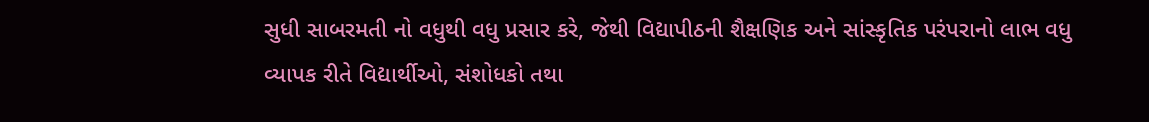સુધી સાબરમતી નો વધુથી વધુ પ્રસાર કરે, જેથી વિદ્યાપીઠની શૈક્ષણિક અને સાંસ્કૃતિક પરંપરાનો લાભ વધુ વ્યાપક રીતે વિદ્યાર્થીઓ, સંશોધકો તથા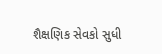શૈક્ષણિક સેવકો સુધી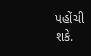પહોંચી શકે.